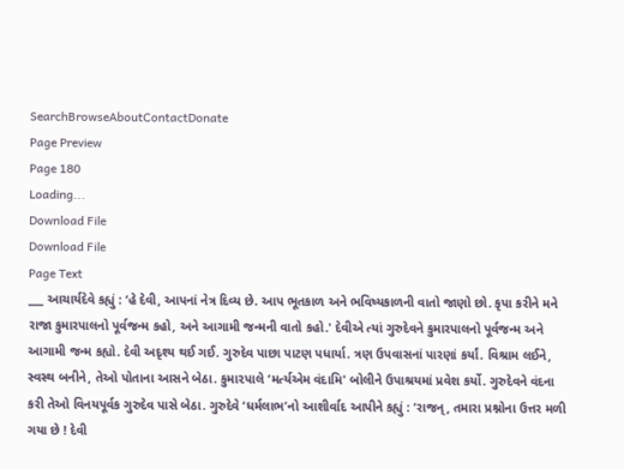SearchBrowseAboutContactDonate
Page Preview
Page 180
Loading...
Download File
Download File
Page Text
___ આચાર્યદેવે કહ્યું : ‘હે દેવી, આપનાં નેત્ર દિવ્ય છે. આપ ભૂતકાળ અને ભવિષ્યકાળની વાતો જાણો છો. કૃપા કરીને મને રાજા કુમારપાલનો પૂર્વજન્મ કહો, અને આગામી જન્મની વાતો કહો.' દેવીએ ત્યાં ગુરુદેવને કુમારપાલનો પૂર્વજન્મ અને આગામી જન્મ કહ્યો. દેવી અદૃશ્ય થઈ ગઈ. ગુરુદેવ પાછા પાટણ પધાર્યા. ત્રણ ઉપવાસનાં પારણાં કર્યાં. વિશ્રામ લઈને, સ્વસ્થ બનીને, તેઓ પોતાના આસને બેઠા. કુમા૨પાલે ‘મર્ત્યએમ વંદામિ' બોલીને ઉપાશ્રયમાં પ્રવેશ કર્યો. ગુરુદેવને વંદના કરી તેઓ વિનયપૂર્વક ગુરુદેવ પાસે બેઠા. ગુરુદેવે ‘ધર્મલાભ’નો આશીર્વાદ આપીને કહ્યું : ‘રાજન્, તમારા પ્રશ્નોના ઉત્તર મળી ગયા છે ! દેવી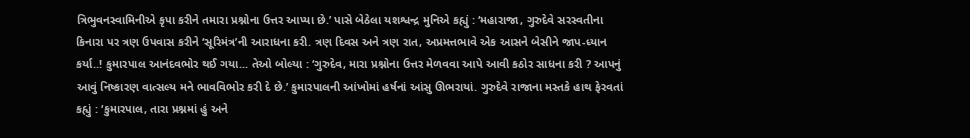ત્રિભુવનસ્વામિનીએ કૃપા કરીને તમારા પ્રશ્નોના ઉત્તર આપ્યા છે.’ પાસે બેઠેલા યશશ્વન્દ્ર મુનિએ કહ્યું : ‘મહારાજા, ગુરુદેવે સરસ્વતીના કિનારા પર ત્રણ ઉપવાસ કરીને ‘સૂરિમંત્ર’ની આરાધના કરી. ત્રણ દિવસ અને ત્રણ રાત, અપ્રમત્તભાવે એક આસને બેસીને જાપ-ધ્યાન કર્યા..! કુમારપાલ આનંદવભોર થઈ ગયા... તેઓ બોલ્યા : ‘ગુરુદેવ, મારા પ્રશ્નોના ઉત્તર મેળવવા આપે આવી કઠોર સાધના કરી ? આપનું આવું નિષ્કારણ વાત્સલ્ય મને ભાવવિભોર કરી દે છે.’ કુમારપાલની આંખોમાં હર્ષનાં આંસુ ઊભરાયાં. ગુરુદેવે રાજાના મસ્તકે હાથ ફેરવતાં કહ્યું : ‘કુમારપાલ, તારા પ્રશ્નમાં હું અને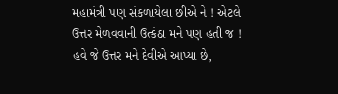મહામંત્રી પણ સંકળાયેલા છીએ ને ! એટલે ઉત્તર મેળવવાની ઉત્કંઠા મને પણ હતી જ ! હવે જે ઉત્તર મને દેવીએ આપ્યા છે,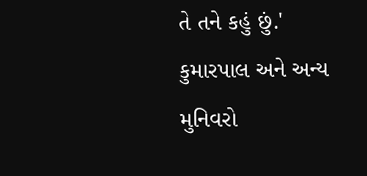તે તને કહું છું.' કુમારપાલ અને અન્ય મુનિવરો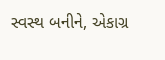સ્વસ્થ બનીને, એકાગ્ર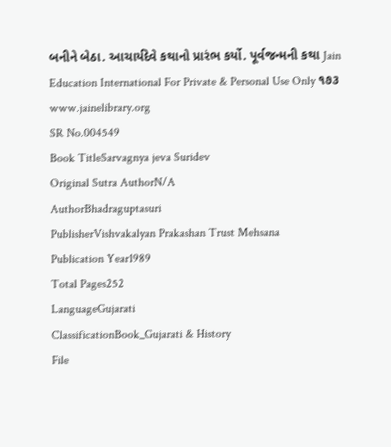બનીને બેઠા. આચાર્યદેવે કથાનો પ્રારંભ કર્યો. પૂર્વજન્મની કથા Jain Education International For Private & Personal Use Only ૧૭૩ www.jainelibrary.org
SR No.004549
Book TitleSarvagnya jeva Suridev
Original Sutra AuthorN/A
AuthorBhadraguptasuri
PublisherVishvakalyan Prakashan Trust Mehsana
Publication Year1989
Total Pages252
LanguageGujarati
ClassificationBook_Gujarati & History
File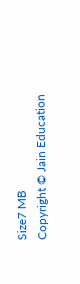Size7 MB
Copyright © Jain Education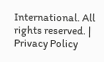International. All rights reserved. | Privacy Policy